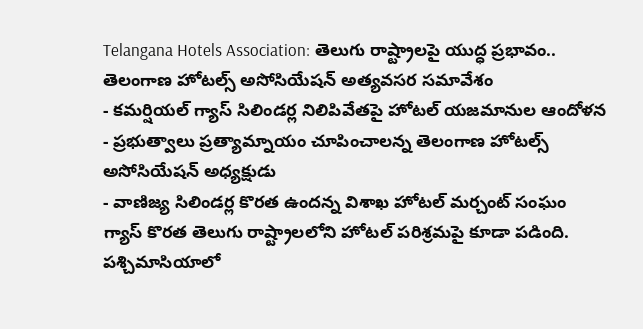Telangana Hotels Association: తెలుగు రాష్ట్రాలపై యుద్ధ ప్రభావం.. తెలంగాణ హోటల్స్ అసోసియేషన్ అత్యవసర సమావేశం
- కమర్షియల్ గ్యాస్ సిలిండర్ల నిలిపివేతపై హోటల్ యజమానుల ఆందోళన
- ప్రభుత్వాలు ప్రత్యామ్నాయం చూపించాలన్న తెలంగాణ హోటల్స్ అసోసియేషన్ అధ్యక్షుడు
- వాణిజ్య సిలిండర్ల కొరత ఉందన్న విశాఖ హోటల్ మర్చంట్ సంఘం
గ్యాస్ కొరత తెలుగు రాష్ట్రాలలోని హోటల్ పరిశ్రమపై కూడా పడింది. పశ్చిమాసియాలో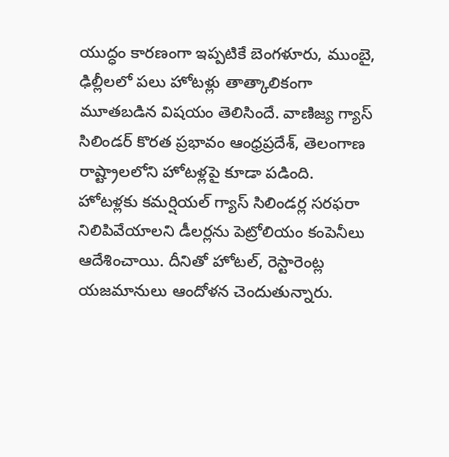యుద్ధం కారణంగా ఇప్పటికే బెంగళూరు, ముంబై, ఢిల్లీలలో పలు హోటళ్లు తాత్కాలికంగా మూతబడిన విషయం తెలిసిందే. వాణిజ్య గ్యాస్ సిలిండర్ కొరత ప్రభావం ఆంధ్రప్రదేశ్, తెలంగాణ రాష్ట్రాలలోని హోటళ్లపై కూడా పడింది. హోటళ్లకు కమర్షియల్ గ్యాస్ సిలిండర్ల సరఫరా నిలిపివేయాలని డీలర్లను పెట్రోలియం కంపెనీలు ఆదేశించాయి. దీనితో హోటల్, రెస్టారెంట్ల యజమానులు ఆందోళన చెందుతున్నారు.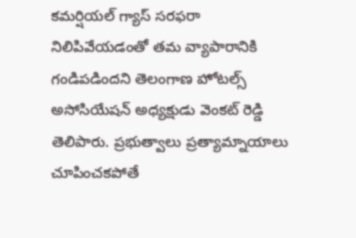కమర్షియల్ గ్యాస్ సరఫరా నిలిపివేయడంతో తమ వ్యాపారానికి గండిపడిందని తెలంగాణ హోటల్స్ అసోసియేషన్ అధ్యక్షుడు వెంకట్ రెడ్డి తెలిపారు. ప్రభుత్వాలు ప్రత్యామ్నాయాలు చూపించకపోతే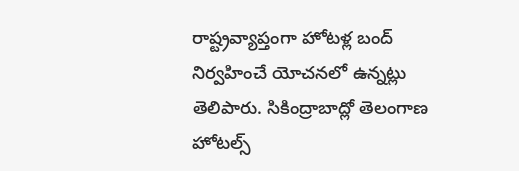రాష్ట్రవ్యాప్తంగా హోటళ్ల బంద్ నిర్వహించే యోచనలో ఉన్నట్లు తెలిపారు. సికింద్రాబాద్లో తెలంగాణ హోటల్స్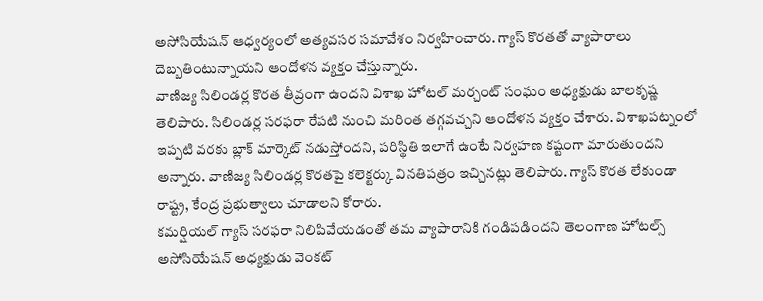అసోసియేషన్ ఆధ్వర్యంలో అత్యవసర సమావేశం నిర్వహించారు. గ్యాస్ కొరతతో వ్యాపారాలు దెబ్బతింటున్నాయని ఆందోళన వ్యక్తం చేస్తున్నారు.
వాణిజ్య సిలిండర్ల కొరత తీవ్రంగా ఉందని విశాఖ హోటల్ మర్చంట్ సంఘం అధ్యక్షుడు బాలకృష్ణ తెలిపారు. సిలిండర్ల సరఫరా రేపటి నుంచి మరింత తగ్గవచ్చని ఆందోళన వ్యక్తం చేశారు. విశాఖపట్నంలో ఇప్పటి వరకు బ్లాక్ మార్కెట్ నడుస్తోందని, పరిస్థితి ఇలాగే ఉంటే నిర్వహణ కష్టంగా మారుతుందని అన్నారు. వాణిజ్య సిలిండర్ల కొరతపై కలెక్టర్కు వినతిపత్రం ఇచ్చినట్లు తెలిపారు. గ్యాస్ కొరత లేకుండా రాష్ట్ర, కేంద్ర ప్రభుత్వాలు చూడాలని కోరారు.
కమర్షియల్ గ్యాస్ సరఫరా నిలిపివేయడంతో తమ వ్యాపారానికి గండిపడిందని తెలంగాణ హోటల్స్ అసోసియేషన్ అధ్యక్షుడు వెంకట్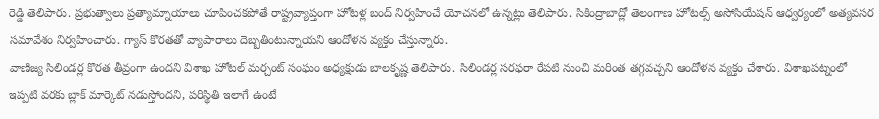రెడ్డి తెలిపారు. ప్రభుత్వాలు ప్రత్యామ్నాయాలు చూపించకపోతే రాష్ట్రవ్యాప్తంగా హోటళ్ల బంద్ నిర్వహించే యోచనలో ఉన్నట్లు తెలిపారు. సికింద్రాబాద్లో తెలంగాణ హోటల్స్ అసోసియేషన్ ఆధ్వర్యంలో అత్యవసర సమావేశం నిర్వహించారు. గ్యాస్ కొరతతో వ్యాపారాలు దెబ్బతింటున్నాయని ఆందోళన వ్యక్తం చేస్తున్నారు.
వాణిజ్య సిలిండర్ల కొరత తీవ్రంగా ఉందని విశాఖ హోటల్ మర్చంట్ సంఘం అధ్యక్షుడు బాలకృష్ణ తెలిపారు. సిలిండర్ల సరఫరా రేపటి నుంచి మరింత తగ్గవచ్చని ఆందోళన వ్యక్తం చేశారు. విశాఖపట్నంలో ఇప్పటి వరకు బ్లాక్ మార్కెట్ నడుస్తోందని, పరిస్థితి ఇలాగే ఉంటే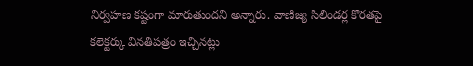నిర్వహణ కష్టంగా మారుతుందని అన్నారు. వాణిజ్య సిలిండర్ల కొరతపై కలెక్టర్కు వినతిపత్రం ఇచ్చినట్లు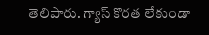తెలిపారు. గ్యాస్ కొరత లేకుండా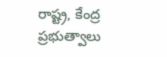రాష్ట్ర, కేంద్ర ప్రభుత్వాలు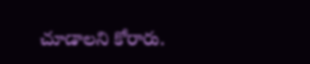చూడాలని కోరారు.